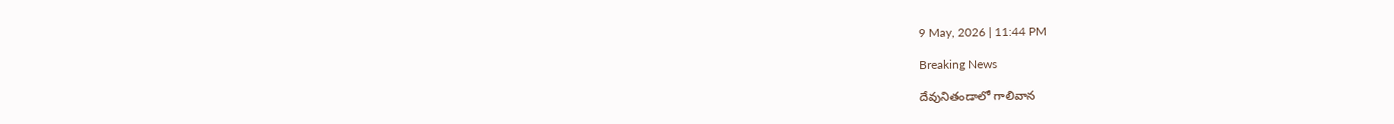9 May, 2026 | 11:44 PM

Breaking News

దేవునితండాలో గాలివాన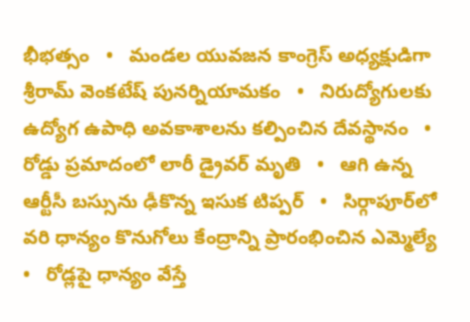భీభత్సం   •   మండల యువజన కాంగ్రెస్ అధ్యక్షుడిగా శ్రీరామ్ వెంకటేష్ పునర్నియామకం   •   నిరుద్యోగులకు ఉద్యోగ ఉపాధి అవకాశాలను కల్పించిన దేవస్థానం   •   రోడ్డు ప్రమాదంలో లారీ డ్రైవర్ మృతి   •   ఆగి ఉన్న ఆర్టీసీ బస్సును ఢీకొన్న ఇసుక టిప్పర్   •   సిర్గాపూర్‌లో వరి ధాన్యం కొనుగోలు కేంద్రాన్ని ప్రారంభించిన ఎమ్మెల్యే   •   రోడ్లపై ధాన్యం వేస్తే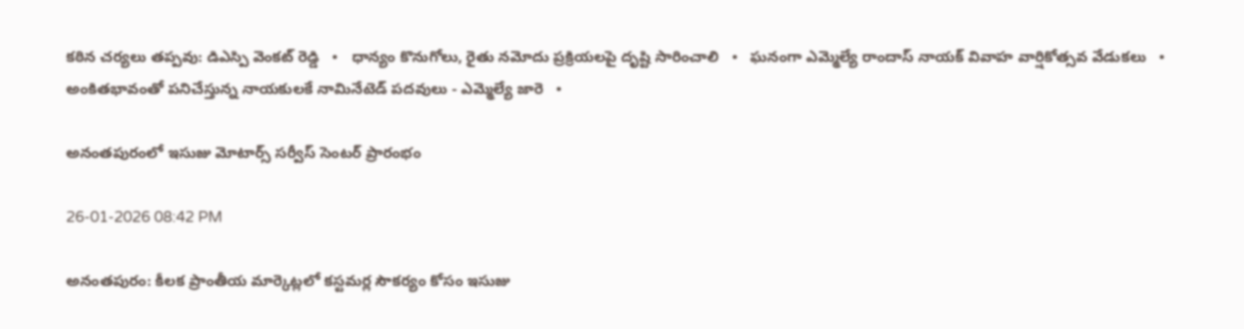కఠిన చర్యలు తప్పవు: డిఎస్పి వెంకట్ రెడ్డి   •   ధాన్యం కొనుగోలు, రైతు నమోదు ప్రక్రియలపై దృష్టి సారించాలి   •   ఘనంగా ఎమ్మెల్యే రాందాస్ నాయక్ వివాహ వార్షికోత్సవ వేడుకలు   •   అంకితభావంతో పనిచేస్తున్న నాయకులకే నామినేటెడ్ పదవులు - ఎమ్మెల్యే జారె   •

అనంతపురంలో ఇసుజు మోటార్స్ సర్వీస్ సెంటర్ ప్రారంభం

26-01-2026 08:42 PM

అనంతపురం: కీలక ప్రాంతీయ మార్కెట్లలో కస్టమర్ల సౌకర్యం కోసం ఇసుజు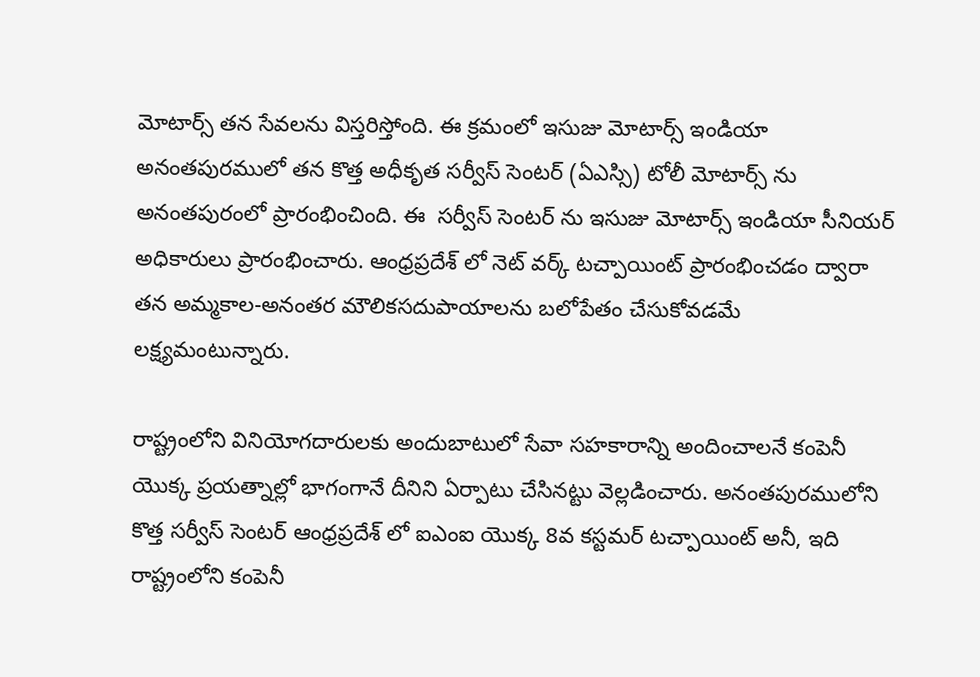మోటార్స్ తన సేవలను విస్తరిస్తోంది. ఈ క్రమంలో ఇసుజు మోటార్స్ ఇండియా అనంతపురములో తన కొత్త అధీకృత సర్వీస్ సెంటర్ (ఏఎస్సి) టోలీ మోటార్స్ ను అనంతపురంలో ప్రారంభించింది. ఈ  సర్వీస్ సెంటర్ ను ఇసుజు మోటార్స్ ఇండియా సీనియర్ అధికారులు ప్రారంభించారు. ఆంధ్రప్రదేశ్ లో నెట్ వర్క్ టచ్పాయింట్ ప్రారంభించడం ద్వారా తన అమ్మకాల-అనంతర మౌలికసదుపాయాలను బలోపేతం చేసుకోవడమే లక్ష్యమంటున్నారు.

రాష్ట్రంలోని వినియోగదారులకు అందుబాటులో సేవా సహకారాన్ని అందించాలనే కంపెనీ యొక్క ప్రయత్నాల్లో భాగంగానే దీనిని ఏర్పాటు చేసినట్టు వెల్లడించారు. అనంతపురములోని కొత్త సర్వీస్ సెంటర్ ఆంధ్రప్రదేశ్ లో ఐఎంఐ యొక్క 8వ కస్టమర్ టచ్పాయింట్ అనీ, ఇది రాష్ట్రంలోని కంపెనీ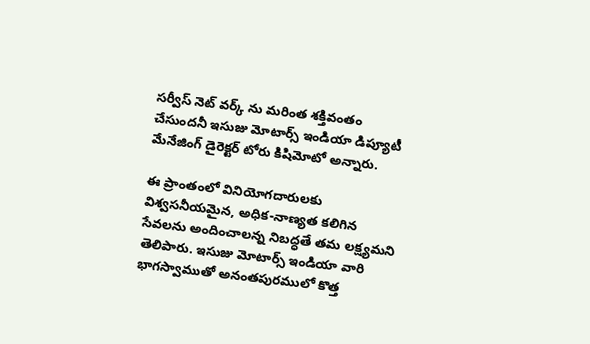సర్వీస్ నెట్ వర్క్ ను మరింత శక్తివంతం చేసుందనీ ఇసుజు మోటార్స్ ఇండియా డిప్యూటీ మేనేజింగ్ డైరెక్టర్ టోరు కిషిమోటో అన్నారు.

ఈ ప్రాంతంలో వినియోగదారులకు విశ్వసనీయమైన, అధిక-నాణ్యత కలిగిన సేవలను అందించాలన్న నిబద్ధతే తమ లక్ష్యమని తెలిపారు. ఇసుజు మోటార్స్ ఇండియా వారి భాగస్వాముతో అనంతపురములో కొత్త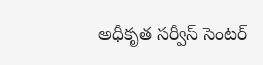అధీకృత సర్వీస్ సెంటర్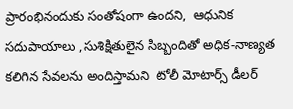ప్రారంభినందుకు సంతోషంగా ఉందని,  ఆధునిక సదుపాయాలు ,సుశిక్షితులైన సిబ్బందితో అధిక-నాణ్యత కలిగిన సేవలను అందిస్తామని  టోలీ మోటార్స్ డీలర్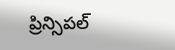ప్రిన్సిపల్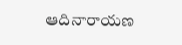ఆదినారాయణ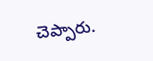చెప్పారు.